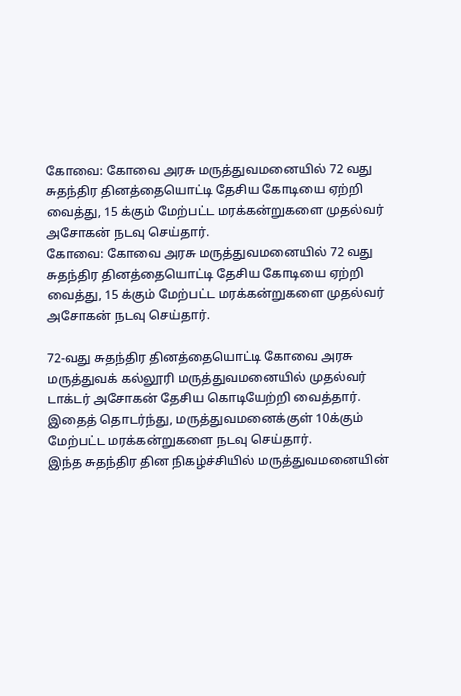கோவை: கோவை அரசு மருத்துவமனையில் 72 வது சுதந்திர தினத்தையொட்டி தேசிய கோடியை ஏற்றி வைத்து, 15 க்கும் மேற்பட்ட மரக்கன்றுகளை முதல்வர் அசோகன் நடவு செய்தார்.
கோவை: கோவை அரசு மருத்துவமனையில் 72 வது சுதந்திர தினத்தையொட்டி தேசிய கோடியை ஏற்றி வைத்து, 15 க்கும் மேற்பட்ட மரக்கன்றுகளை முதல்வர் அசோகன் நடவு செய்தார்.

72-வது சுதந்திர தினத்தையொட்டி கோவை அரசு மருத்துவக் கல்லூரி மருத்துவமனையில் முதல்வர் டாக்டர் அசோகன் தேசிய கொடியேற்றி வைத்தார். இதைத் தொடர்ந்து, மருத்துவமனைக்குள் 10க்கும் மேற்பட்ட மரக்கன்றுகளை நடவு செய்தார்.
இந்த சுதந்திர தின நிகழ்ச்சியில் மருத்துவமனையின்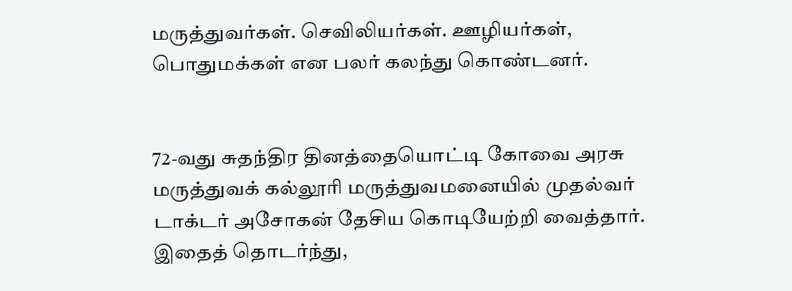மருத்துவர்கள். செவிலியர்கள். ஊழியர்கள், பொதுமக்கள் என பலர் கலந்து கொண்டனர்.


72-வது சுதந்திர தினத்தையொட்டி கோவை அரசு மருத்துவக் கல்லூரி மருத்துவமனையில் முதல்வர் டாக்டர் அசோகன் தேசிய கொடியேற்றி வைத்தார். இதைத் தொடர்ந்து,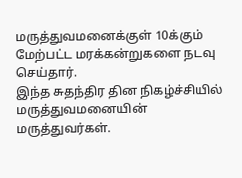மருத்துவமனைக்குள் 10க்கும் மேற்பட்ட மரக்கன்றுகளை நடவு செய்தார்.
இந்த சுதந்திர தின நிகழ்ச்சியில் மருத்துவமனையின் மருத்துவர்கள்.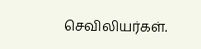செவிலியர்கள்.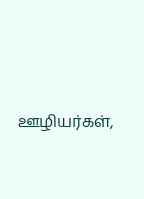ஊழியர்கள்,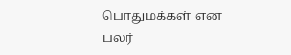பொதுமக்கள் என பலர்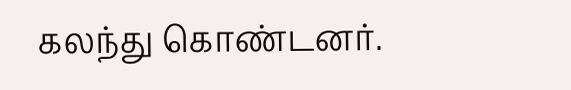கலந்து கொண்டனர்.